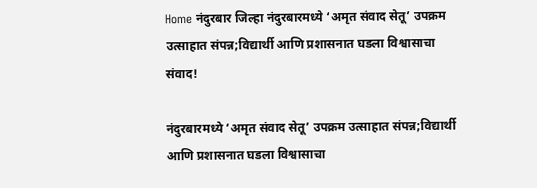Home नंदुरबार जिल्हा नंदुरबारमध्ये ‘अमृत संवाद सेतू’ उपक्रम उत्साहात संपन्न;विद्यार्थी आणि प्रशासनात घडला विश्वासाचा संवाद!

नंदुरबारमध्ये ‘अमृत संवाद सेतू’ उपक्रम उत्साहात संपन्न;विद्यार्थी आणि प्रशासनात घडला विश्वासाचा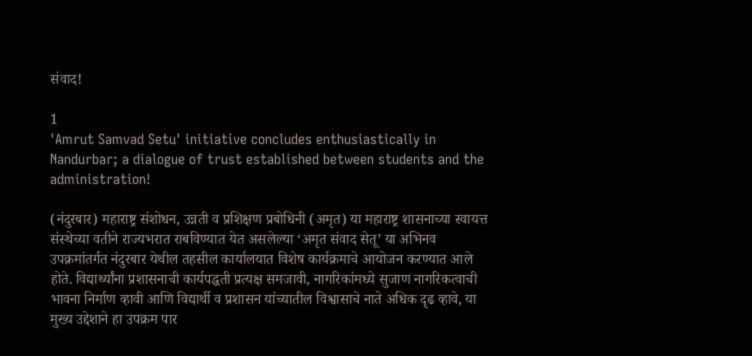संवाद!

1
'Amrut Samvad Setu' initiative concludes enthusiastically in Nandurbar; a dialogue of trust established between students and the administration!

(नंदुरबार) महाराष्ट्र संशोधन, उन्नती व प्रशिक्षण प्रबोधिनी (अमृत) या महाराष्ट्र शासनाच्या स्वायत्त संस्थेच्या वतीने राज्यभरात राबविण्यात येत असलेल्या ‘अमृत संवाद सेतू’ या अभिनव उपक्रमांतर्गत नंदुरबार येथील तहसील कार्यालयात विशेष कार्यक्रमाचे आयोजन करण्यात आले होते. विद्यार्थ्यांना प्रशासनाची कार्यपद्धती प्रत्यक्ष समजावी, नागरिकांमध्ये सुजाण नागरिकत्वाची भावना निर्माण व्हावी आणि विद्यार्थी व प्रशासन यांच्यातील विश्वासाचे नाते अधिक दृढ व्हावे, या मुख्य उद्देशाने हा उपक्रम पार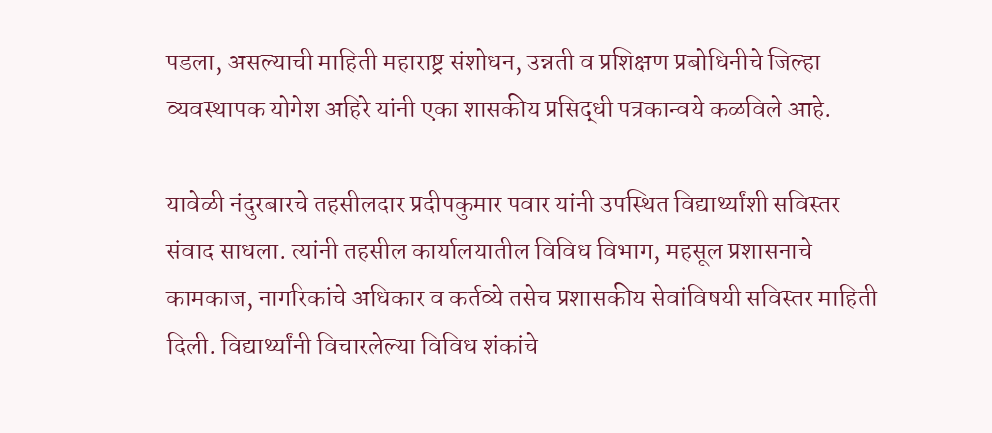पडला, असल्याची माहिती महाराष्ट्र संशोधन, उन्नती व प्रशिक्षण प्रबोधिनीचे जिल्हा व्यवस्थापक योगेश अहिरे यांनी एका शासकीय प्रसिद्धी पत्रकान्वये कळविले आहे.

यावेळी नंदुरबारचे तहसीलदार प्रदीपकुमार पवार यांनी उपस्थित विद्यार्थ्यांशी सविस्तर संवाद साधला. त्यांनी तहसील कार्यालयातील विविध विभाग, महसूल प्रशासनाचे कामकाज, नागरिकांचे अधिकार व कर्तव्ये तसेच प्रशासकीय सेवांविषयी सविस्तर माहिती दिली. विद्यार्थ्यांनी विचारलेल्या विविध शंकांचे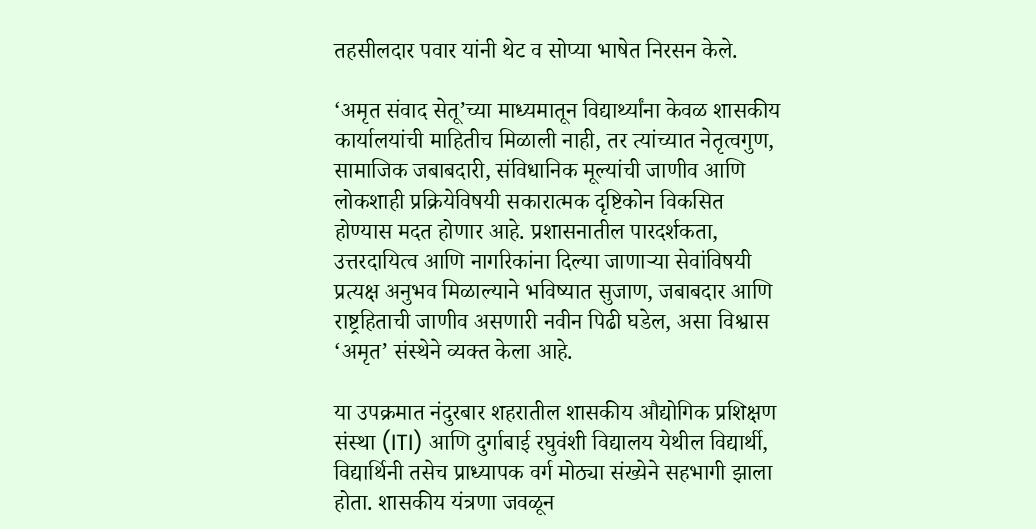तहसीलदार पवार यांनी थेट व सोप्या भाषेत निरसन केले.

‘अमृत संवाद सेतू’च्या माध्यमातून विद्यार्थ्यांना केवळ शासकीय कार्यालयांची माहितीच मिळाली नाही, तर त्यांच्यात नेतृत्वगुण, सामाजिक जबाबदारी, संविधानिक मूल्यांची जाणीव आणि लोकशाही प्रक्रियेविषयी सकारात्मक दृष्टिकोन विकसित होण्यास मदत होणार आहे. प्रशासनातील पारदर्शकता, उत्तरदायित्व आणि नागरिकांना दिल्या जाणाऱ्या सेवांविषयी प्रत्यक्ष अनुभव मिळाल्याने भविष्यात सुजाण, जबाबदार आणि राष्ट्रहिताची जाणीव असणारी नवीन पिढी घडेल, असा विश्वास ‘अमृत’ संस्थेने व्यक्त केला आहे.

या उपक्रमात नंदुरबार शहरातील शासकीय औद्योगिक प्रशिक्षण संस्था (ITI) आणि दुर्गाबाई रघुवंशी विद्यालय येथील विद्यार्थी, विद्यार्थिनी तसेच प्राध्यापक वर्ग मोठ्या संख्येने सहभागी झाला होता. शासकीय यंत्रणा जवळून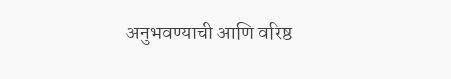अनुभवण्याची आणि वरिष्ठ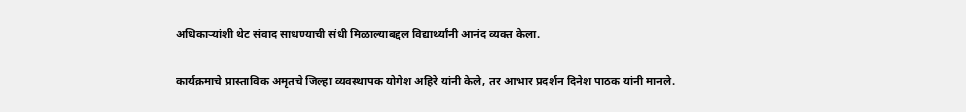अधिकाऱ्यांशी थेट संवाद साधण्याची संधी मिळाल्याबद्दल विद्यार्थ्यांनी आनंद व्यक्त केला.

कार्यक्रमाचे प्रास्ताविक अमृतचे जिल्हा व्यवस्थापक योगेश अहिरे यांनी केले, तर आभार प्रदर्शन दिनेश पाठक यांनी मानले.